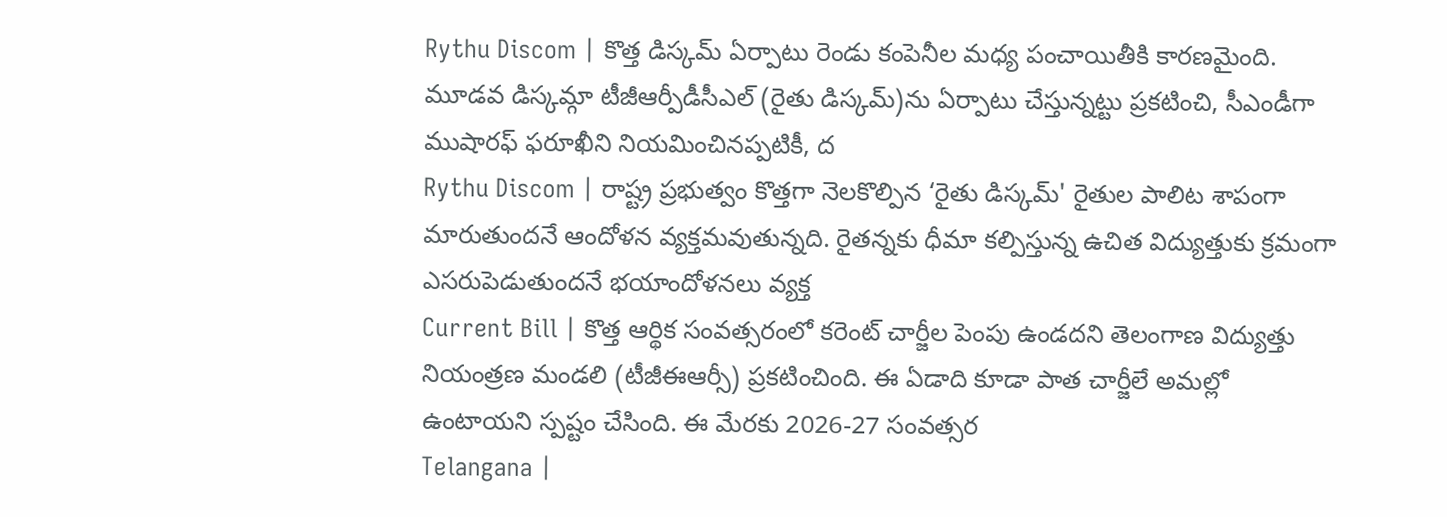Rythu Discom | కొత్త డిస్కమ్ ఏర్పాటు రెండు కంపెనీల మధ్య పంచాయితీకి కారణమైంది. మూడవ డిస్కమ్గా టీజీఆర్పీడీసీఎల్ (రైతు డిస్కమ్)ను ఏర్పాటు చేస్తున్నట్టు ప్రకటించి, సీఎండీగా ముషారఫ్ ఫరూఖీని నియమించినప్పటికీ, ద
Rythu Discom | రాష్ట్ర ప్రభుత్వం కొత్తగా నెలకొల్పిన ‘రైతు డిస్కమ్' రైతుల పాలిట శాపంగా మారుతుందనే ఆందోళన వ్యక్తమవుతున్నది. రైతన్నకు ధీమా కల్పిస్తున్న ఉచిత విద్యుత్తుకు క్రమంగా ఎసరుపెడుతుందనే భయాందోళనలు వ్యక్త
Current Bill | కొత్త ఆర్థిక సంవత్సరంలో కరెంట్ చార్జీల పెంపు ఉండదని తెలంగాణ విద్యుత్తు నియంత్రణ మండలి (టీజీఈఆర్సీ) ప్రకటించింది. ఈ ఏడాది కూడా పాత చార్జీలే అమల్లో ఉంటాయని స్పష్టం చేసింది. ఈ మేరకు 2026-27 సంవత్సర
Telangana |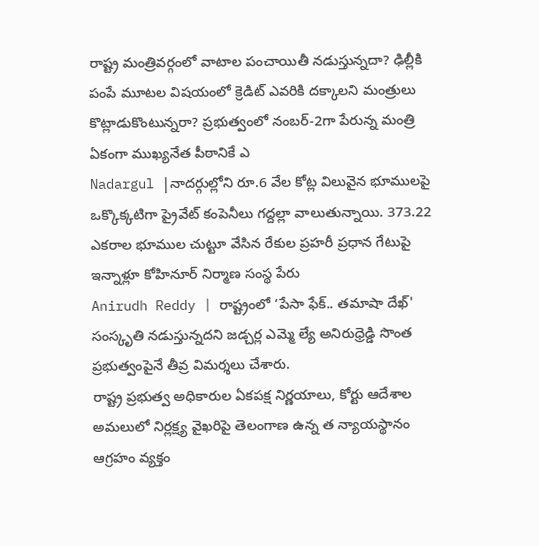రాష్ట్ర మంత్రివర్గంలో వాటాల పంచాయితీ నడుస్తున్నదా? ఢిల్లీకి పంపే మూటల విషయంలో క్రెడిట్ ఎవరికి దక్కాలని మంత్రులు కొట్లాడుకొంటున్నరా? ప్రభుత్వంలో నంబర్-2గా పేరున్న మంత్రి ఏకంగా ముఖ్యనేత పీఠానికే ఎ
Nadargul |నాదర్గుల్లోని రూ.6 వేల కోట్ల విలువైన భూములపై ఒక్కొక్కటిగా ప్రైవేట్ కంపెనీలు గద్దల్లా వాలుతున్నాయి. 373.22 ఎకరాల భూముల చుట్టూ వేసిన రేకుల ప్రహరీ ప్రధాన గేటుపై ఇన్నాళ్లూ కోహినూర్ నిర్మాణ సంస్థ పేరు
Anirudh Reddy | రాష్ట్రంలో ‘పేసా ఫేక్.. తమాషా దేఖ్' సంస్కృతి నడుస్తున్నదని జడ్చర్ల ఎమ్మె ల్యే అనిరుధ్రెడ్డి సొంత ప్రభుత్వంపైనే తీవ్ర విమర్శలు చేశారు.
రాష్ట్ర ప్రభుత్వ అధికారుల ఏకపక్ష నిర్ణయాలు, కోర్టు ఆదేశాల అమలులో నిర్లక్ష్య వైఖరిపై తెలంగాణ ఉన్న త న్యాయస్థానం ఆగ్రహం వ్యక్తం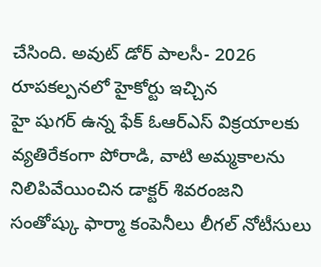చేసింది. అవుట్ డోర్ పాలసీ- 2026 రూపకల్పనలో హైకోర్టు ఇచ్చిన
హై షుగర్ ఉన్న ఫేక్ ఓఆర్ఎస్ విక్రయాలకు వ్యతిరేకంగా పోరాడి, వాటి అమ్మకాలను నిలిపివేయించిన డాక్టర్ శివరంజని సంతోష్కు ఫార్మా కంపెనీలు లీగల్ నోటీసులు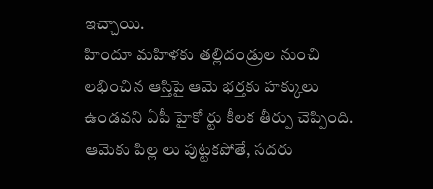ఇచ్చాయి.
హిందూ మహిళకు తల్లిదండ్రుల నుంచి లభించిన ఆస్తిపై ఆమె భర్తకు హక్కులు ఉండవని ఏపీ హైకో ర్టు కీలక తీర్పు చెప్పింది. ఆమెకు పిల్ల లు పుట్టకపోతే, సదరు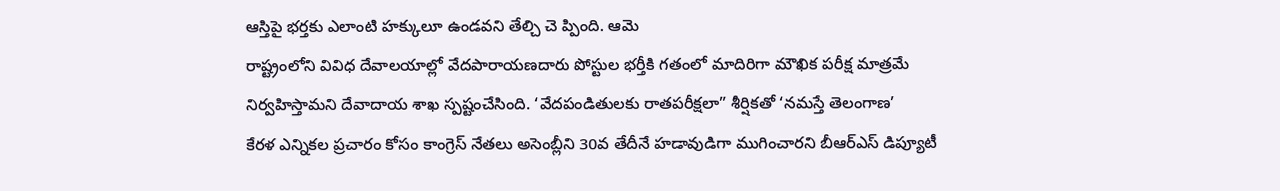ఆస్తిపై భర్తకు ఎలాంటి హక్కులూ ఉండవని తేల్చి చె ప్పింది. ఆమె
రాష్ట్రంలోని వివిధ దేవాలయాల్లో వేదపారాయణదారు పోస్టుల భర్తీకి గతంలో మాదిరిగా మౌఖిక పరీక్ష మాత్రమే నిర్వహిస్తామని దేవాదాయ శాఖ స్పష్టంచేసింది. ‘వేదపండితులకు రాతపరీక్షలా” శీర్షికతో ‘నమస్తే తెలంగాణ’
కేరళ ఎన్నికల ప్రచారం కోసం కాంగ్రెస్ నేతలు అసెంబ్లీని 30వ తేదీనే హడావుడిగా ముగించారని బీఆర్ఎస్ డిప్యూటీ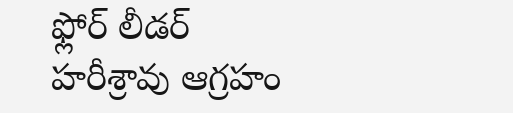ఫ్లోర్ లీడర్ హరీశ్రావు ఆగ్రహం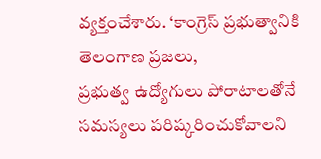వ్యక్తంచేశారు. ‘కాంగ్రెస్ ప్రభుత్వానికి తెలంగాణ ప్రజలు,
ప్రభుత్వ ఉద్యోగులు పోరాటాలతోనే సమస్యలు పరిష్కరించుకోవాలని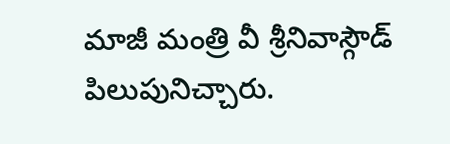మాజీ మంత్రి వీ శ్రీనివాస్గౌడ్ పిలుపునిచ్చారు.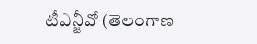టీఎన్జీవో (తెలంగాణ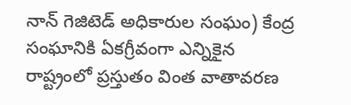నాన్ గెజిటెడ్ అధికారుల సంఘం) కేంద్ర సంఘానికి ఏకగ్రీవంగా ఎన్నికైన
రాష్ట్రంలో ప్రస్తుతం వింత వాతావరణ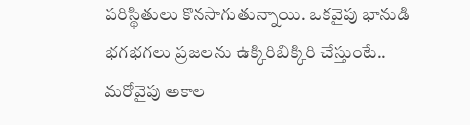పరిస్థితులు కొనసాగుతున్నాయి. ఒకవైపు భానుడి భగభగలు ప్రజలను ఉక్కిరిబిక్కిరి చేస్తుంటే.. మరోవైపు అకాల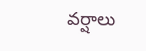వర్షాలు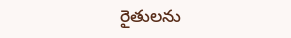రైతులను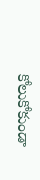కోలుకోకుండా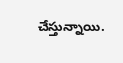చేస్తున్నాయి.